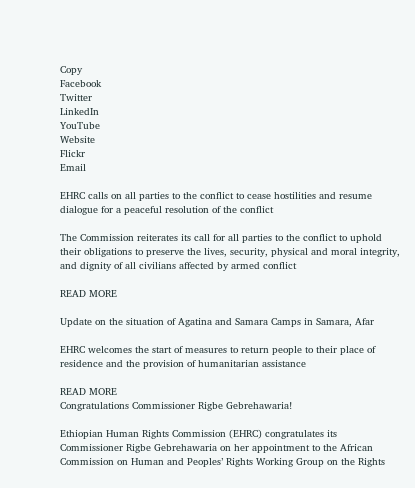Copy
Facebook
Twitter
LinkedIn
YouTube
Website
Flickr
Email

EHRC calls on all parties to the conflict to cease hostilities and resume dialogue for a peaceful resolution of the conflict

The Commission reiterates its call for all parties to the conflict to uphold their obligations to preserve the lives, security, physical and moral integrity, and dignity of all civilians affected by armed conflict

READ MORE

Update on the situation of Agatina and Samara Camps in Samara, Afar

EHRC welcomes the start of measures to return people to their place of residence and the provision of humanitarian assistance

READ MORE
Congratulations Commissioner Rigbe Gebrehawaria!

Ethiopian Human Rights Commission (EHRC) congratulates its Commissioner Rigbe Gebrehawaria on her appointment to the African Commission on Human and Peoples’ Rights Working Group on the Rights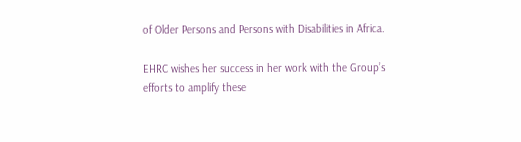of Older Persons and Persons with Disabilities in Africa.

EHRC wishes her success in her work with the Group’s efforts to amplify these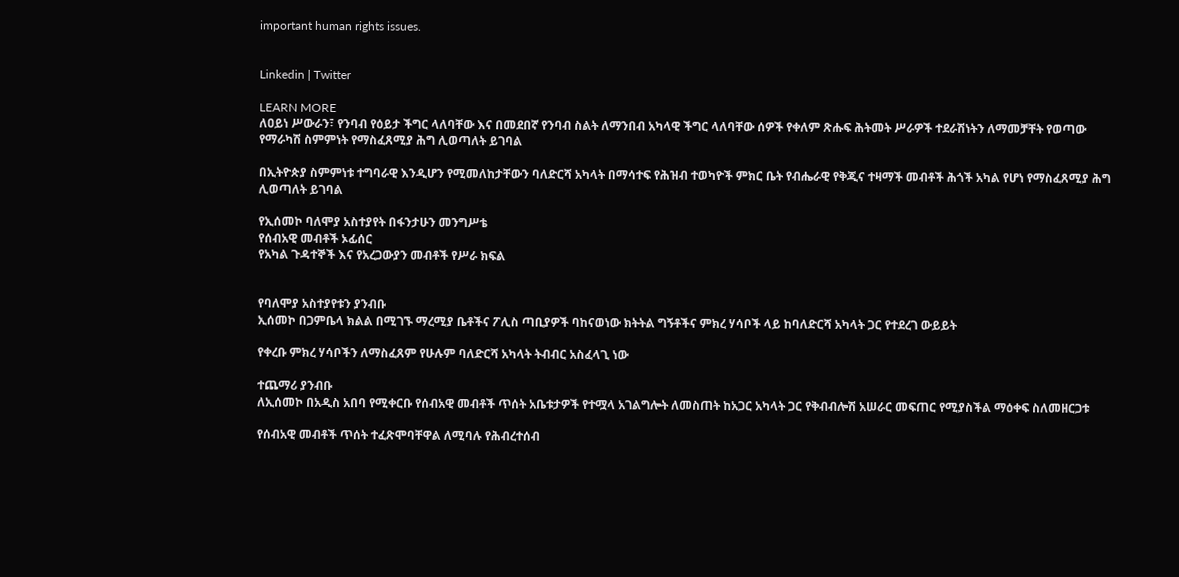important human rights issues.


Linkedin | Twitter

LEARN MORE
ለዐይነ ሥውራን፣ የንባብ የዕይታ ችግር ላለባቸው እና በመደበኛ የንባብ ስልት ለማንበብ አካላዊ ችግር ላለባቸው ሰዎች የቀለም ጽሑፍ ሕትመት ሥራዎች ተደራሽነትን ለማመቻቸት የወጣው የማራካሽ ስምምነት የማስፈጸሚያ ሕግ ሊወጣለት ይገባል

በኢትዮጵያ ስምምነቱ ተግባራዊ እንዲሆን የሚመለከታቸውን ባለድርሻ አካላት በማሳተፍ የሕዝብ ተወካዮች ምክር ቤት የብሔራዊ የቅጂና ተዛማች መብቶች ሕጎች አካል የሆነ የማስፈጸሚያ ሕግ ሊወጣለት ይገባል

የኢሰመኮ ባለሞያ አስተያየት በፋንታሁን መንግሥቴ
የሰብአዊ መብቶች ኦፊሰር
የአካል ጉዳተኞች እና የአረጋውያን መብቶች የሥራ ክፍል


የባለሞያ አስተያየቱን ያንብቡ
ኢሰመኮ በጋምቤላ ክልል በሚገኙ ማረሚያ ቤቶችና ፖሊስ ጣቢያዎች ባከናወነው ክትትል ግኝቶችና ምክረ ሃሳቦች ላይ ከባለድርሻ አካላት ጋር የተደረገ ውይይት

የቀረቡ ምክረ ሃሳቦችን ለማስፈጸም የሁሉም ባለድርሻ አካላት ትብብር አስፈላጊ ነው

ተጨማሪ ያንብቡ
ለኢሰመኮ በአዲስ አበባ የሚቀርቡ የሰብአዊ መብቶች ጥሰት አቤቱታዎች የተሟላ አገልግሎት ለመስጠት ከአጋር አካላት ጋር የቅብብሎሽ አሠራር መፍጠር የሚያስችል ማዕቀፍ ስለመዘርጋቱ

የሰብአዊ መብቶች ጥሰት ተፈጽሞባቸዋል ለሚባሉ የሕብረተሰብ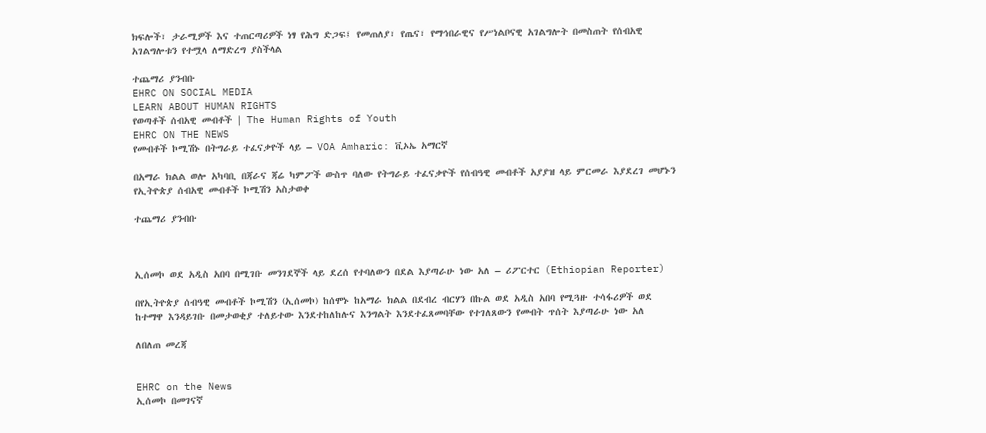ክፍሎች፣ ታራሚዎች እና ተጠርጣሪዎች ነፃ የሕግ ድጋፍ፤ የመጠለያ፣ የጤና፣ የማኅበራዊና የሥነልቦናዊ አገልግሎት በመስጠት የሰብአዊ አገልግሎቱን የተሟላ ለማድረግ ያስችላል

ተጨማሪ ያንብቡ
EHRC ON SOCIAL MEDIA
LEARN ABOUT HUMAN RIGHTS
የወጣቶች ሰብአዊ መብቶች | The Human Rights of Youth
EHRC ON THE NEWS
የመብቶች ኮሚሽኑ በትግራይ ተፈናቃዮች ላይ – VOA Amharic: ቪኦኤ አማርኛ

በአማራ ክልል ወሎ አካባቢ በጃራና ጃሬ ካምፖች ውስጥ ባለው የትግራይ ተፈናቃዮች የሰብዓዊ መብቶች አያያዝ ላይ ምርመራ እያደረገ መሆኑን የኢትዮጵያ ሰብአዊ መብቶች ኮሚሽን አስታወቀ

ተጨማሪ ያንብቡ



ኢሰመኮ ወደ አዲስ አበባ በሚገቡ መንገደኞች ላይ ደረሰ የተባለውን በደል እያጣራሁ ነው አለ – ሪፖርተር (Ethiopian Reporter)

በየኢትዮጵያ ሰብዓዊ መብቶች ኮሚሽን (ኢሰመኮ) ከሰሞኑ ከአማራ ክልል በደብረ ብርሃን በኩል ወደ አዲስ አበባ የሚጓዙ ተሳፋሪዎች ወደ ከተማዋ እንዳይገቡ በመታወቂያ ተለይተው እንደተከለከሉና እንግልት እንደተፈጸመባቸው የተገለጸውን የመብት ጥሰት እያጣራሁ ነው አለ

ለበለጠ መረጃ


EHRC on the News
ኢሰመኮ በመገናኛ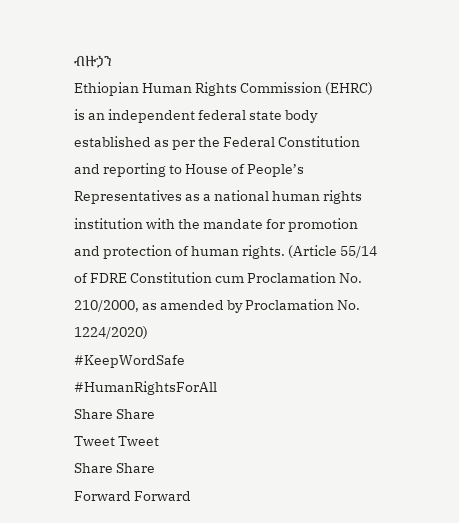ብዙኃን
Ethiopian Human Rights Commission (EHRC) is an independent federal state body established as per the Federal Constitution and reporting to House of People’s Representatives as a national human rights institution with the mandate for promotion and protection of human rights. (Article 55/14 of FDRE Constitution cum Proclamation No. 210/2000, as amended by Proclamation No. 1224/2020)
#KeepWordSafe
#HumanRightsForAll
Share Share
Tweet Tweet
Share Share
Forward Forward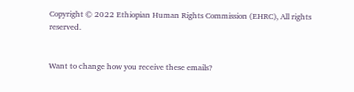Copyright © 2022 Ethiopian Human Rights Commission (EHRC), All rights reserved.


Want to change how you receive these emails?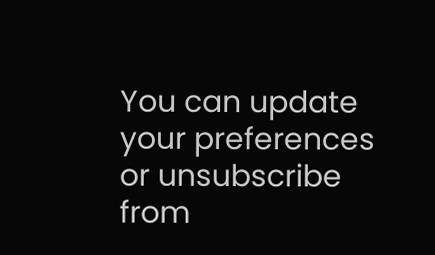You can update your preferences or unsubscribe from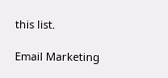this list.

Email Marketing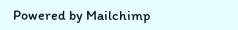Powered by Mailchimp